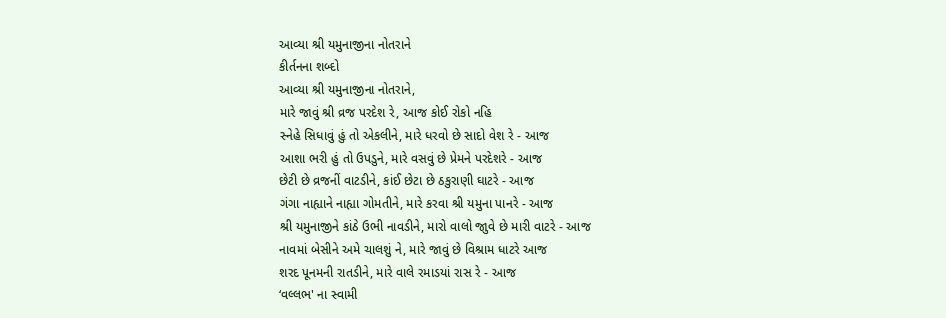આવ્યા શ્રી યમુનાજીના નોતરાને
કીર્તનના શબ્દો
આવ્યા શ્રી યમુનાજીના નોતરાને,
મારે જાવું શ્રી વ્રજ પરદેશ રે, આજ કોઈ રોકો નહિ
સ્નેહે સિધાવું હું તો એકલીને, મારે ધરવો છે સાદો વેશ રે - આજ
આશા ભરી હું તો ઉપડુને, મારે વસવું છે પ્રેમને પરદેશરે - આજ
છેટી છે વ્રજનીં વાટડીને, કાંઈ છેટા છે ઠકુરાણી ઘાટરે - આજ
ગંગા નાહ્યાને નાહ્યા ગોમતીને, મારે કરવા શ્રી યમુના પાનરે - આજ
શ્રી યમુનાજીને કાંઠે ઉભી નાવડીને, મારો વાલો જાુવે છે મારી વાટરે - આજ
નાવમાં બેસીને અમે ચાલશું ને, મારે જાવું છે વિશ્રામ ધાટરે આજ
શરદ પૂનમની રાતડીને, મારે વાલે રમાડયાં રાસ રે - આજ
‘વલ્લભ' ના સ્વામી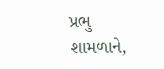પ્રભુ શામળાને,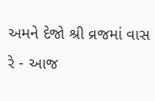અમને દેજો શ્રી વ્રજમાં વાસ રે - આજ